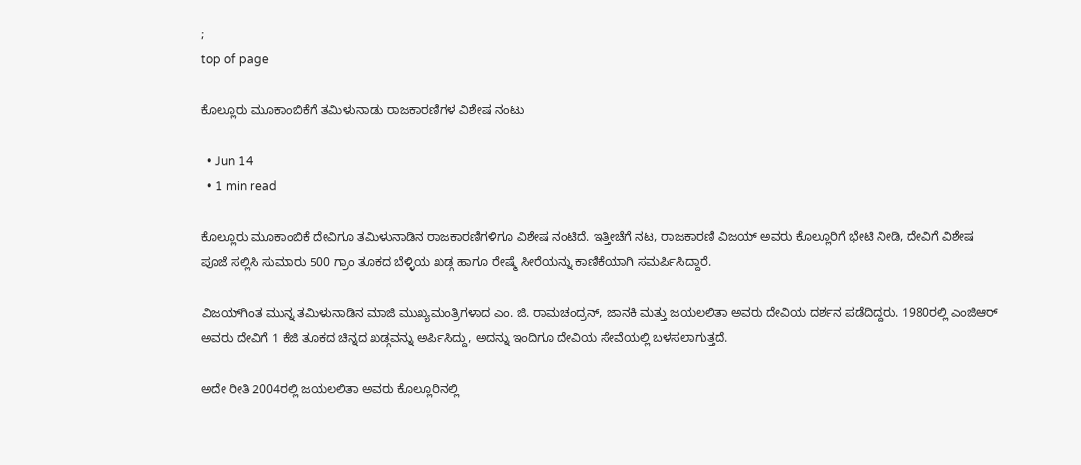;
top of page

ಕೊಲ್ಲೂರು ಮೂಕಾಂಬಿಕೆಗೆ ತಮಿಳುನಾಡು ರಾಜಕಾರಣಿಗಳ ವಿಶೇಷ ನಂಟು

  • Jun 14
  • 1 min read

ಕೊಲ್ಲೂರು ಮೂಕಾಂಬಿಕೆ ದೇವಿಗೂ ತಮಿಳುನಾಡಿನ ರಾಜಕಾರಣಿಗಳಿಗೂ ವಿಶೇಷ ನಂಟಿದೆ. ಇತ್ತೀಚೆಗೆ ನಟ, ರಾಜಕಾರಣಿ ವಿಜಯ್ ಅವರು ಕೊಲ್ಲೂರಿಗೆ ಭೇಟಿ ನೀಡಿ, ದೇವಿಗೆ ವಿಶೇಷ ಪೂಜೆ ಸಲ್ಲಿಸಿ ಸುಮಾರು 500 ಗ್ರಾಂ ತೂಕದ ಬೆಳ್ಳಿಯ ಖಡ್ಗ ಹಾಗೂ ರೇಷ್ಮೆ ಸೀರೆಯನ್ನು ಕಾಣಿಕೆಯಾಗಿ ಸಮರ್ಪಿಸಿದ್ದಾರೆ.

ವಿಜಯ್‌ಗಿಂತ ಮುನ್ನ ತಮಿಳುನಾಡಿನ ಮಾಜಿ ಮುಖ್ಯಮಂತ್ರಿಗಳಾದ ಎಂ. ಜಿ. ರಾಮಚಂದ್ರನ್, ಜಾನಕಿ ಮತ್ತು ಜಯಲಲಿತಾ ಅವರು ದೇವಿಯ ದರ್ಶನ ಪಡೆದಿದ್ದರು. 1980ರಲ್ಲಿ ಎಂಜಿಆರ್ ಅವರು ದೇವಿಗೆ 1 ಕೆಜಿ ತೂಕದ ಚಿನ್ನದ ಖಡ್ಗವನ್ನು ಅರ್ಪಿಸಿದ್ದು, ಅದನ್ನು ಇಂದಿಗೂ ದೇವಿಯ ಸೇವೆಯಲ್ಲಿ ಬಳಸಲಾಗುತ್ತದೆ.

ಅದೇ ರೀತಿ 2004ರಲ್ಲಿ ಜಯಲಲಿತಾ ಅವರು ಕೊಲ್ಲೂರಿನಲ್ಲಿ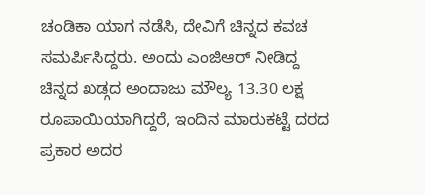ಚಂಡಿಕಾ ಯಾಗ ನಡೆಸಿ, ದೇವಿಗೆ ಚಿನ್ನದ ಕವಚ ಸಮರ್ಪಿಸಿದ್ದರು. ಅಂದು ಎಂಜಿಆರ್ ನೀಡಿದ್ದ ಚಿನ್ನದ ಖಡ್ಗದ ಅಂದಾಜು ಮೌಲ್ಯ 13.30 ಲಕ್ಷ ರೂಪಾಯಿಯಾಗಿದ್ದರೆ, ಇಂದಿನ ಮಾರುಕಟ್ಟೆ ದರದ ಪ್ರಕಾರ ಅದರ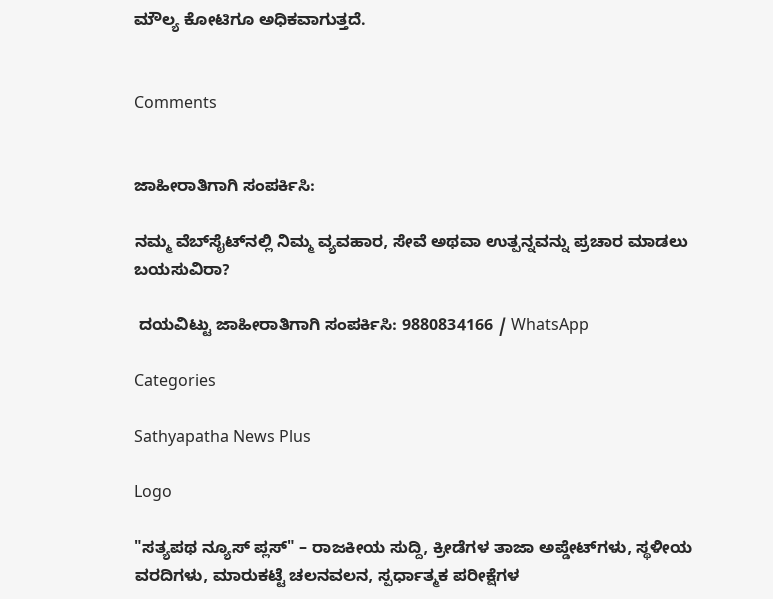ಮೌಲ್ಯ ಕೋಟಿಗೂ ಅಧಿಕವಾಗುತ್ತದೆ.


Comments


ಜಾಹೀರಾತಿಗಾಗಿ ಸಂಪರ್ಕಿಸಿ:

ನಮ್ಮ ವೆಬ್‌ಸೈಟ್‌ನಲ್ಲಿ ನಿಮ್ಮ ವ್ಯವಹಾರ, ಸೇವೆ ಅಥವಾ ಉತ್ಪನ್ನವನ್ನು ಪ್ರಚಾರ ಮಾಡಲು ಬಯಸುವಿರಾ?

 ದಯವಿಟ್ಟು ಜಾಹೀರಾತಿಗಾಗಿ ಸಂಪರ್ಕಿಸಿ: 9880834166 / WhatsApp

Categories

Sathyapatha News Plus

Logo

"ಸತ್ಯಪಥ ನ್ಯೂಸ್ ಪ್ಲಸ್" – ರಾಜಕೀಯ ಸುದ್ದಿ, ಕ್ರೀಡೆಗಳ ತಾಜಾ ಅಪ್ಡೇಟ್‌ಗಳು, ಸ್ಥಳೀಯ ವರದಿಗಳು, ಮಾರುಕಟ್ಟೆ ಚಲನವಲನ, ಸ್ಪರ್ಧಾತ್ಮಕ ಪರೀಕ್ಷೆಗಳ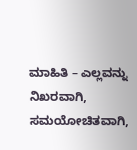ಮಾಹಿತಿ – ಎಲ್ಲವನ್ನು ನಿಖರವಾಗಿ, ಸಮಯೋಚಿತವಾಗಿ,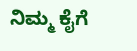ನಿಮ್ಮ ಕೈಗೆ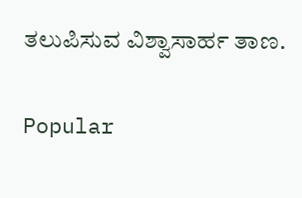ತಲುಪಿಸುವ ವಿಶ್ವಾಸಾರ್ಹ ತಾಣ.

Popular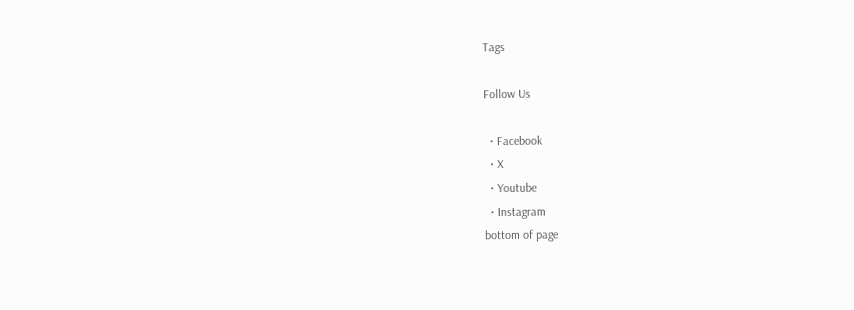Tags

Follow Us

  • Facebook
  • X
  • Youtube
  • Instagram
bottom of page